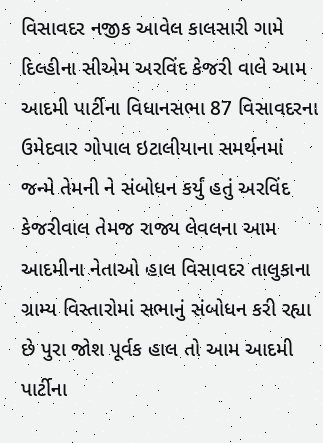વિસાવદર નજીક આવેલ કાલસારી ગામે દિલ્હીના સીએમ અરવિંદ કેજરી વાલે આમ આદમી પાર્ટીના વિધાનસભા 87 વિસાવદરના ઉમેદવાર ગોપાલ ઇટાલીયાના સમર્થનમાં જન્મે તેમની ને સંબોધન કર્યું હતું અરવિંદ કેજરીવાલ તેમજ રાજ્ય લેવલના આમ આદમીના નેતાઓ હાલ વિસાવદર તાલુકાના ગ્રામ્ય વિસ્તારોમાં સભાનું સંબોધન કરી રહ્યા છે પુરા જોશ પૂર્વક હાલ તો આમ આદમી પાર્ટીના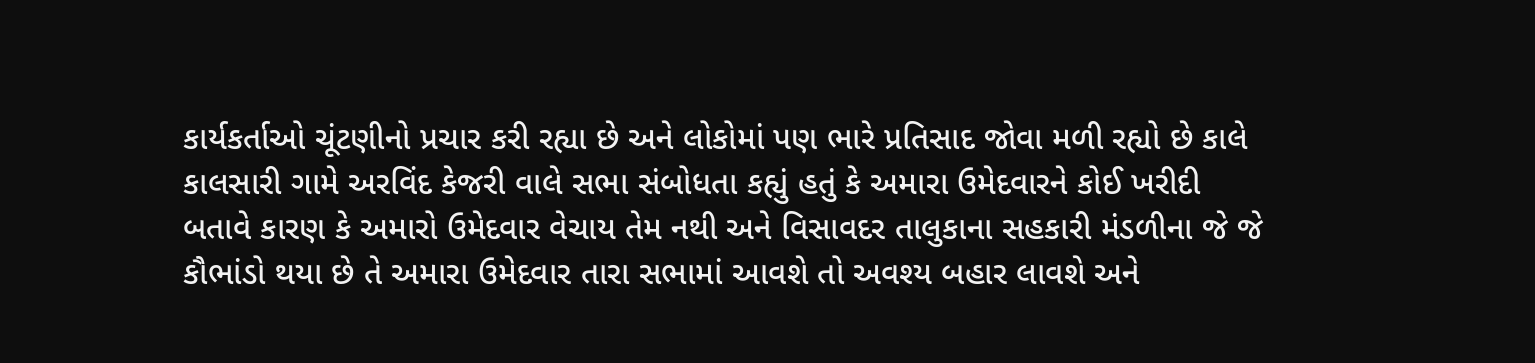કાર્યકર્તાઓ ચૂંટણીનો પ્રચાર કરી રહ્યા છે અને લોકોમાં પણ ભારે પ્રતિસાદ જોવા મળી રહ્યો છે કાલે કાલસારી ગામે અરવિંદ કેજરી વાલે સભા સંબોધતા કહ્યું હતું કે અમારા ઉમેદવારને કોઈ ખરીદી બતાવે કારણ કે અમારો ઉમેદવાર વેચાય તેમ નથી અને વિસાવદર તાલુકાના સહકારી મંડળીના જે જે કૌભાંડો થયા છે તે અમારા ઉમેદવાર તારા સભામાં આવશે તો અવશ્ય બહાર લાવશે અને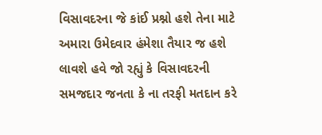વિસાવદરના જે કાંઈ પ્રશ્નો હશે તેના માટે અમારા ઉમેદવાર હંમેશા તૈયાર જ હશે લાવશે હવે જો રહ્યું કે વિસાવદરની સમજદાર જનતા કે ના તરફી મતદાન કરે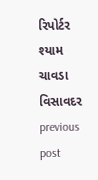રિપોર્ટર શ્યામ ચાવડા વિસાવદર
previous post